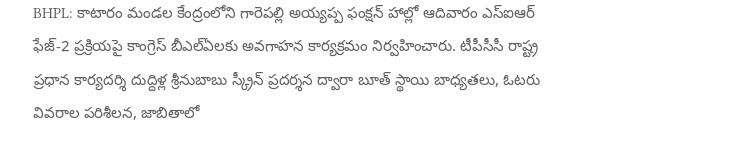BHPL: కాటారం మండల కేంద్రంలోని గారెపల్లి అయ్యప్ప ఫంక్షన్ హాల్లో ఆదివారం ఎస్ఐఆర్ ఫేజ్-2 ప్రక్రియపై కాంగ్రెస్ బీఎల్ఏలకు అవగాహన కార్యక్రమం నిర్వహించారు. టీపీసీసీ రాష్ట్ర ప్రధాన కార్యదర్శి దుద్దిళ్ల శ్రీనుబాబు స్క్రీన్ ప్రదర్శన ద్వారా బూత్ స్థాయి బాధ్యతలు, ఓటరు వివరాల పరిశీలన, జాబితాలో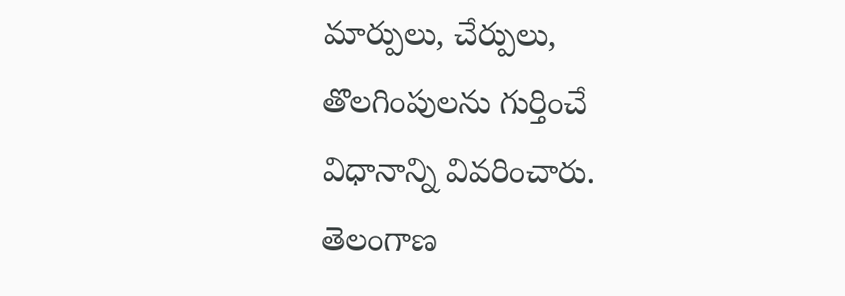మార్పులు, చేర్పులు, తొలగింపులను గుర్తించే విధానాన్ని వివరించారు.
తెలంగాణ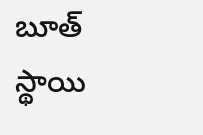బూత్ స్థాయి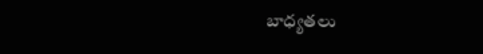బాధ్యతలు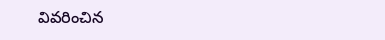వివరించిన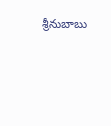శ్రీనుబాబు